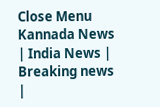Close Menu
Kannada News | India News | Breaking news |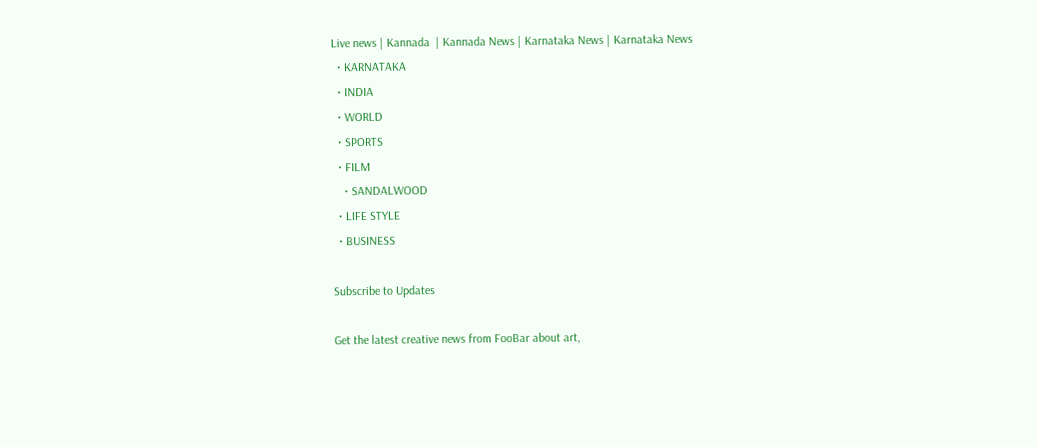Live news | Kannada  | Kannada News | Karnataka News | Karnataka News
  • KARNATAKA
  • INDIA
  • WORLD
  • SPORTS
  • FILM
    • SANDALWOOD
  • LIFE STYLE
  • BUSINESS

Subscribe to Updates

Get the latest creative news from FooBar about art,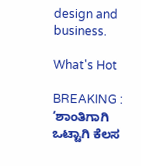design and business.

What's Hot

BREAKING : ‘ಶಾಂತಿಗಾಗಿ ಒಟ್ಟಾಗಿ ಕೆಲಸ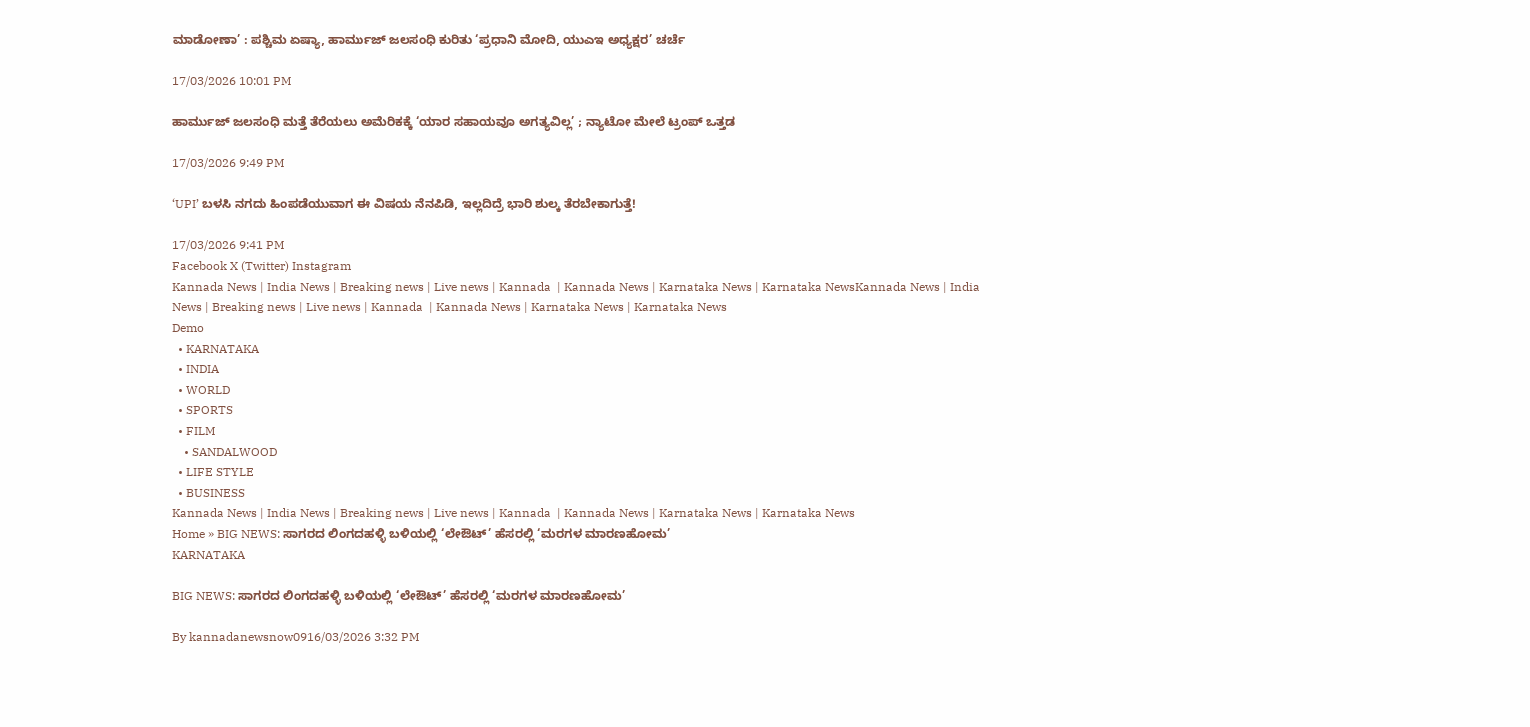ಮಾಡೋಣಾ’ : ಪಶ್ಚಿಮ ಏಷ್ಯಾ, ಹಾರ್ಮುಜ್ ಜಲಸಂಧಿ ಕುರಿತು ‘ಪ್ರಧಾನಿ ಮೋದಿ, ಯುಎಇ ಅಧ್ಯಕ್ಷರ’ ಚರ್ಚೆ

17/03/2026 10:01 PM

ಹಾರ್ಮುಜ್ ಜಲಸಂಧಿ ಮತ್ತೆ ತೆರೆಯಲು ಅಮೆರಿಕಕ್ಕೆ ‘ಯಾರ ಸಹಾಯವೂ ಅಗತ್ಯವಿಲ್ಲ’ ; ನ್ಯಾಟೋ ಮೇಲೆ ಟ್ರಂಪ್ ಒತ್ತಡ

17/03/2026 9:49 PM

‘UPI’ ಬಳಸಿ ನಗದು ಹಿಂಪಡೆಯುವಾಗ ಈ ವಿಷಯ ನೆನಪಿಡಿ, ಇಲ್ಲದಿದ್ರೆ ಭಾರಿ ಶುಲ್ಕ ತೆರಬೇಕಾಗುತ್ತೆ!

17/03/2026 9:41 PM
Facebook X (Twitter) Instagram
Kannada News | India News | Breaking news | Live news | Kannada  | Kannada News | Karnataka News | Karnataka NewsKannada News | India News | Breaking news | Live news | Kannada  | Kannada News | Karnataka News | Karnataka News
Demo
  • KARNATAKA
  • INDIA
  • WORLD
  • SPORTS
  • FILM
    • SANDALWOOD
  • LIFE STYLE
  • BUSINESS
Kannada News | India News | Breaking news | Live news | Kannada  | Kannada News | Karnataka News | Karnataka News
Home » BIG NEWS: ಸಾಗರದ ಲಿಂಗದಹಳ್ಳಿ ಬಳಿಯಲ್ಲಿ ‘ಲೇಔಟ್’ ಹೆಸರಲ್ಲಿ ‘ಮರಗಳ ಮಾರಣಹೋಮ’
KARNATAKA

BIG NEWS: ಸಾಗರದ ಲಿಂಗದಹಳ್ಳಿ ಬಳಿಯಲ್ಲಿ ‘ಲೇಔಟ್’ ಹೆಸರಲ್ಲಿ ‘ಮರಗಳ ಮಾರಣಹೋಮ’

By kannadanewsnow0916/03/2026 3:32 PM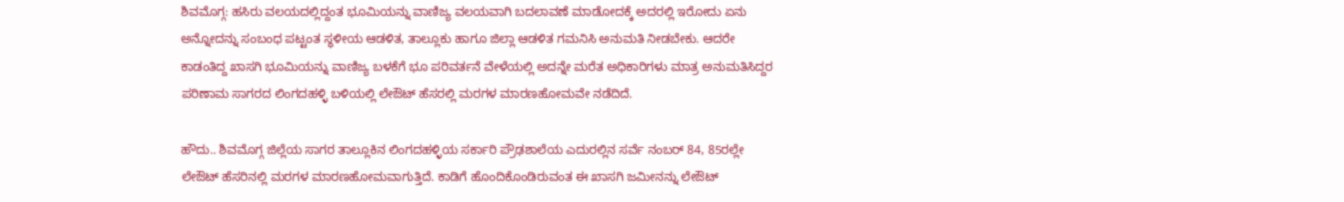ಶಿವಮೊಗ್ಗ: ಹಸಿರು ವಲಯದಲ್ಲಿದ್ದಂತ ಭೂಮಿಯನ್ನು ವಾಣಿಜ್ಯ ವಲಯವಾಗಿ ಬದಲಾವಣೆ ಮಾಡೋದಕ್ಕೆ ಅದರಲ್ಲಿ ಇರೋದು ಏನು ಅನ್ನೋದನ್ನು ಸಂಬಂಧ ಪಟ್ಟಂತ ಸ್ಥಳೀಯ ಆಡಳಿತ, ತಾಲ್ಲೂಕು ಹಾಗೂ ಜಿಲ್ಲಾ ಆಡಳಿತ ಗಮನಿಸಿ ಅನುಮತಿ ನೀಡಬೇಕು. ಆದರೇ ಕಾಡಂತಿದ್ದ ಖಾಸಗಿ ಭೂಮಿಯನ್ನು ವಾಣಿಜ್ಯ ಬಳಕೆಗೆ ಭೂ ಪರಿವರ್ತನೆ ವೇಳೆಯಲ್ಲಿ ಅದನ್ನೇ ಮರೆತ ಅಧಿಕಾರಿಗಳು ಮಾತ್ರ ಅನುಮತಿಸಿದ್ದರ ಪರಿಣಾಮ ಸಾಗರದ ಲಿಂಗದಹಳ್ಳಿ ಬಳಿಯಲ್ಲಿ ಲೇಔಟ್ ಹೆಸರಲ್ಲಿ ಮರಗಳ ಮಾರಣಹೋಮವೇ ನಡೆದಿದೆ.

ಹೌದು.. ಶಿವಮೊಗ್ಗ ಜಿಲ್ಲೆಯ ಸಾಗರ ತಾಲ್ಲೂಕಿನ ಲಿಂಗದಹಳ್ಳಿಯ ಸರ್ಕಾರಿ ಪ್ರೌಢಶಾಲೆಯ ಎದುರಲ್ಲಿನ ಸರ್ವೆ ನಂಬರ್ 84, 85ರಲ್ಲೇ ಲೇಔಟ್ ಹೆಸರಿನಲ್ಲಿ ಮರಗಳ ಮಾರಣಹೋಮವಾಗುತ್ತಿದೆ. ಕಾಡಿಗೆ ಹೊಂದಿಕೊಂಡಿರುವಂತ ಈ ಖಾಸಗಿ ಜಮೀನನ್ನು ಲೇಔಟ್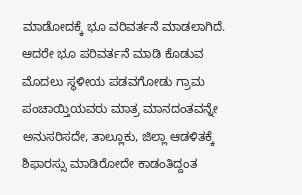ಮಾಡೋದಕ್ಕೆ ಭೂ ವರಿವರ್ತನೆ ಮಾಡಲಾಗಿದೆ. ಆದರೇ ಭೂ ಪರಿವರ್ತನೆ ಮಾಡಿ ಕೊಡುವ ಮೊದಲು ಸ್ಥಳೀಯ ಪಡವಗೋಡು ಗ್ರಾಮ ಪಂಚಾಯ್ತಿಯವರು ಮಾತ್ರ ಮಾನದಂತವನ್ನೇ ಅನುಸರಿಸದೇ, ತಾಲ್ಲೂಕು, ಜಿಲ್ಲಾ ಆಡಳಿತಕ್ಕೆ ಶಿಫಾರಸ್ಸು ಮಾಡಿರೋದೇ ಕಾಡಂತಿದ್ದಂತ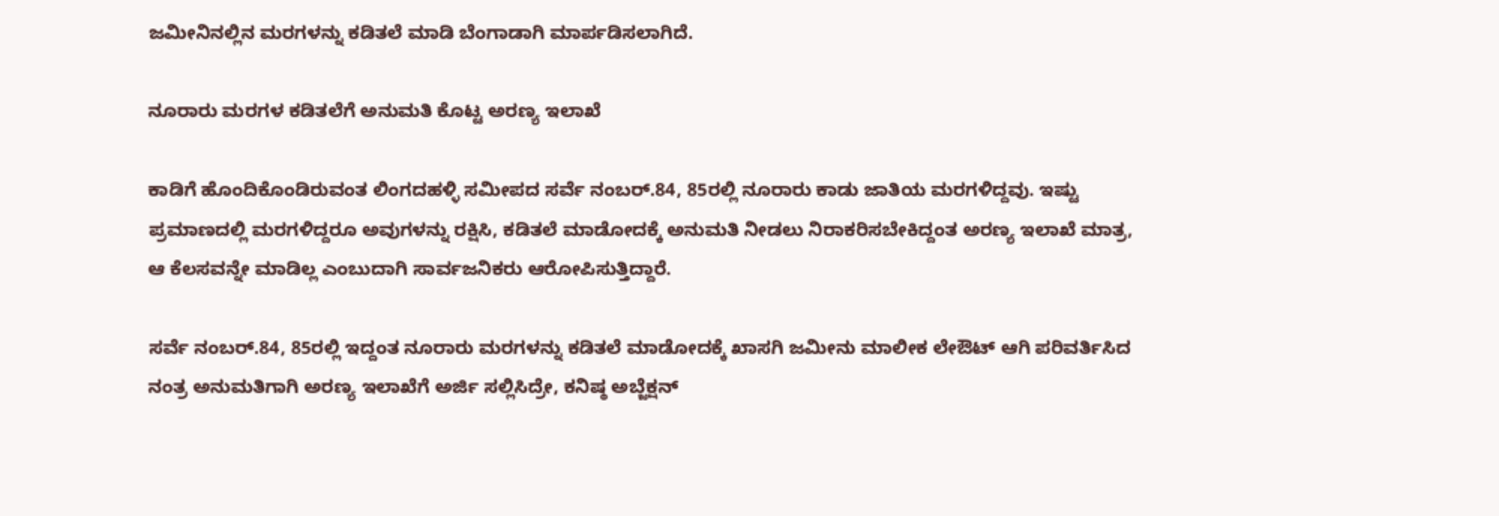ಜಮೀನಿನಲ್ಲಿನ ಮರಗಳನ್ನು ಕಡಿತಲೆ ಮಾಡಿ ಬೆಂಗಾಡಾಗಿ ಮಾರ್ಪಡಿಸಲಾಗಿದೆ.

ನೂರಾರು ಮರಗಳ ಕಡಿತಲೆಗೆ ಅನುಮತಿ ಕೊಟ್ಟ ಅರಣ್ಯ ಇಲಾಖೆ

ಕಾಡಿಗೆ ಹೊಂದಿಕೊಂಡಿರುವಂತ ಲಿಂಗದಹಳ್ಳಿ ಸಮೀಪದ ಸರ್ವೆ ನಂಬರ್.84, 85ರಲ್ಲಿ ನೂರಾರು ಕಾಡು ಜಾತಿಯ ಮರಗಳಿದ್ದವು. ಇಷ್ಟು ಪ್ರಮಾಣದಲ್ಲಿ ಮರಗಳಿದ್ದರೂ ಅವುಗಳನ್ನು ರಕ್ಷಿಸಿ, ಕಡಿತಲೆ ಮಾಡೋದಕ್ಕೆ ಅನುಮತಿ ನೀಡಲು ನಿರಾಕರಿಸಬೇಕಿದ್ದಂತ ಅರಣ್ಯ ಇಲಾಖೆ ಮಾತ್ರ, ಆ ಕೆಲಸವನ್ನೇ ಮಾಡಿಲ್ಲ ಎಂಬುದಾಗಿ ಸಾರ್ವಜನಿಕರು ಆರೋಪಿಸುತ್ತಿದ್ದಾರೆ.

ಸರ್ವೆ ನಂಬರ್.84, 85ರಲ್ಲಿ ಇದ್ದಂತ ನೂರಾರು ಮರಗಳನ್ನು ಕಡಿತಲೆ ಮಾಡೋದಕ್ಕೆ ಖಾಸಗಿ ಜಮೀನು ಮಾಲೀಕ ಲೇಔಟ್ ಆಗಿ ಪರಿವರ್ತಿಸಿದ ನಂತ್ರ ಅನುಮತಿಗಾಗಿ ಅರಣ್ಯ ಇಲಾಖೆಗೆ ಅರ್ಜಿ ಸಲ್ಲಿಸಿದ್ರೇ, ಕನಿಷ್ಠ ಅಬ್ಜೆಕ್ಷನ್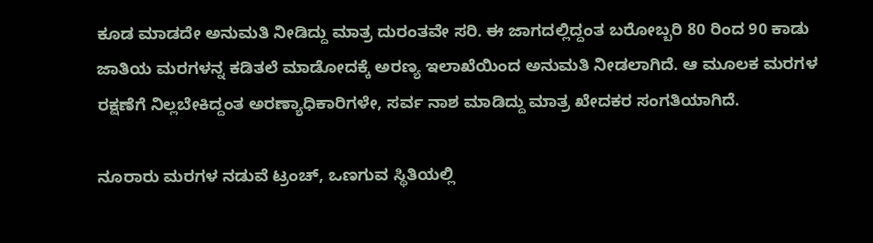ಕೂಡ ಮಾಡದೇ ಅನುಮತಿ ನೀಡಿದ್ದು ಮಾತ್ರ ದುರಂತವೇ ಸರಿ. ಈ ಜಾಗದಲ್ಲಿದ್ದಂತ ಬರೋಬ್ಬರಿ 80 ರಿಂದ 90 ಕಾಡು ಜಾತಿಯ ಮರಗಳನ್ನ ಕಡಿತಲೆ ಮಾಡೋದಕ್ಕೆ ಅರಣ್ಯ ಇಲಾಖೆಯಿಂದ ಅನುಮತಿ ನೀಡಲಾಗಿದೆ. ಆ ಮೂಲಕ ಮರಗಳ ರಕ್ಷಣೆಗೆ ನಿಲ್ಲಬೇಕಿದ್ದಂತ ಅರಣ್ಯಾಧಿಕಾರಿಗಳೇ, ಸರ್ವ ನಾಶ ಮಾಡಿದ್ದು ಮಾತ್ರ ಖೇದಕರ ಸಂಗತಿಯಾಗಿದೆ.

ನೂರಾರು ಮರಗಳ ನಡುವೆ ಟ್ರಂಚ್, ಒಣಗುವ ಸ್ಥಿತಿಯಲ್ಲಿ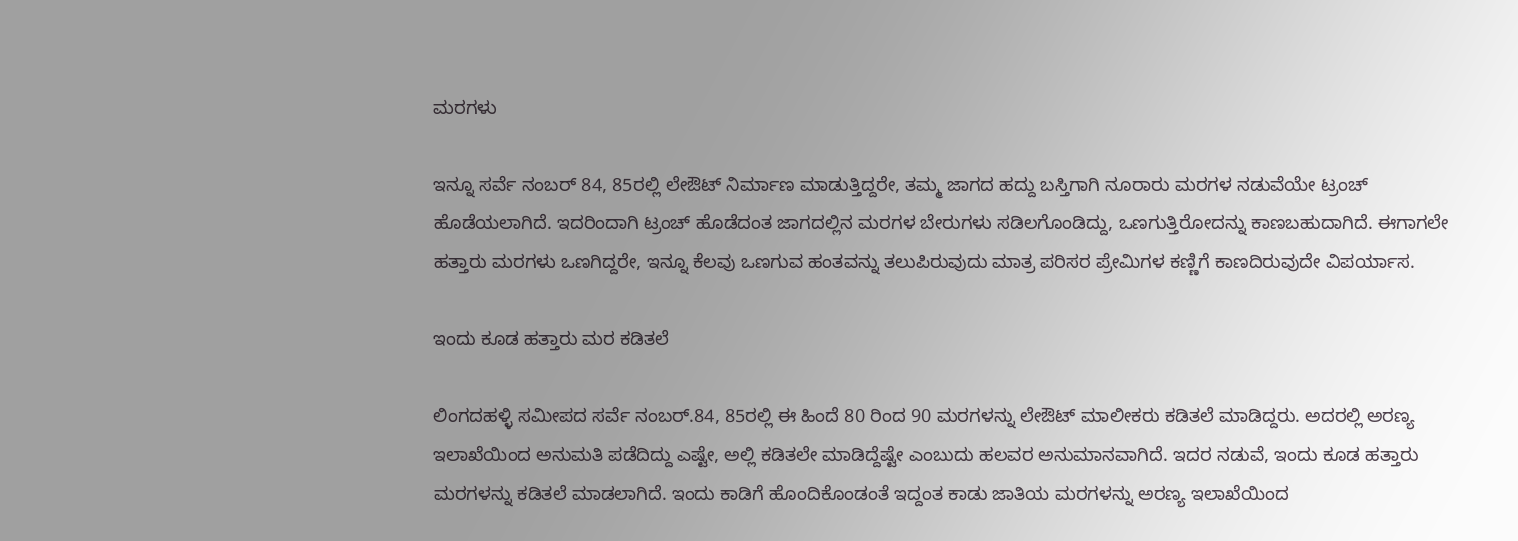ಮರಗಳು

ಇನ್ನೂ ಸರ್ವೆ ನಂಬರ್ 84, 85ರಲ್ಲಿ ಲೇಔಟ್ ನಿರ್ಮಾಣ ಮಾಡುತ್ತಿದ್ದರೇ, ತಮ್ಮ ಜಾಗದ ಹದ್ದು ಬಸ್ತಿಗಾಗಿ ನೂರಾರು ಮರಗಳ ನಡುವೆಯೇ ಟ್ರಂಚ್ ಹೊಡೆಯಲಾಗಿದೆ. ಇದರಿಂದಾಗಿ ಟ್ರಂಚ್ ಹೊಡೆದಂತ ಜಾಗದಲ್ಲಿನ ಮರಗಳ ಬೇರುಗಳು ಸಡಿಲಗೊಂಡಿದ್ದು, ಒಣಗುತ್ತಿರೋದನ್ನು ಕಾಣಬಹುದಾಗಿದೆ. ಈಗಾಗಲೇ ಹತ್ತಾರು ಮರಗಳು ಒಣಗಿದ್ದರೇ, ಇನ್ನೂ ಕೆಲವು ಒಣಗುವ ಹಂತವನ್ನು ತಲುಪಿರುವುದು ಮಾತ್ರ ಪರಿಸರ ಪ್ರೇಮಿಗಳ ಕಣ್ಣಿಗೆ ಕಾಣದಿರುವುದೇ ವಿಪರ್ಯಾಸ.

ಇಂದು ಕೂಡ ಹತ್ತಾರು ಮರ ಕಡಿತಲೆ

ಲಿಂಗದಹಳ್ಳಿ ಸಮೀಪದ ಸರ್ವೆ ನಂಬರ್.84, 85ರಲ್ಲಿ ಈ ಹಿಂದೆ 80 ರಿಂದ 90 ಮರಗಳನ್ನು ಲೇಔಟ್ ಮಾಲೀಕರು ಕಡಿತಲೆ ಮಾಡಿದ್ದರು. ಅದರಲ್ಲಿ ಅರಣ್ಯ ಇಲಾಖೆಯಿಂದ ಅನುಮತಿ ಪಡೆದಿದ್ದು ಎಷ್ಟೇ, ಅಲ್ಲಿ ಕಡಿತಲೇ ಮಾಡಿದ್ದೆಷ್ಟೇ ಎಂಬುದು ಹಲವರ ಅನುಮಾನವಾಗಿದೆ. ಇದರ ನಡುವೆ, ಇಂದು ಕೂಡ ಹತ್ತಾರು ಮರಗಳನ್ನು ಕಡಿತಲೆ ಮಾಡಲಾಗಿದೆ. ಇಂದು ಕಾಡಿಗೆ ಹೊಂದಿಕೊಂಡಂತೆ ಇದ್ದಂತ ಕಾಡು ಜಾತಿಯ ಮರಗಳನ್ನು ಅರಣ್ಯ ಇಲಾಖೆಯಿಂದ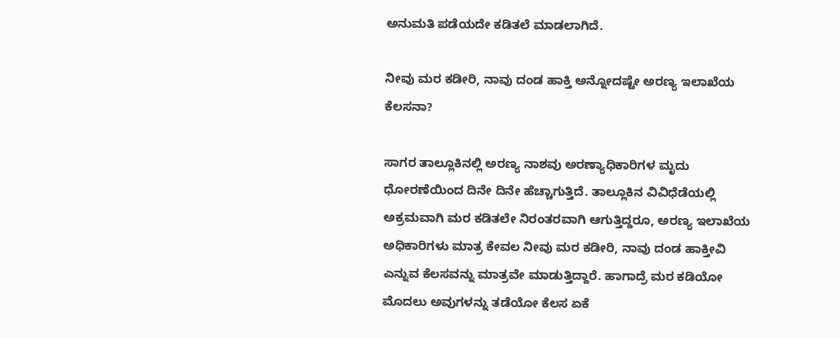ಅನುಮತಿ ಪಡೆಯದೇ ಕಡಿತಲೆ ಮಾಡಲಾಗಿದೆ.

ನೀವು ಮರ ಕಡೀರಿ, ನಾವು ದಂಡ ಹಾಕ್ತಿ ಅನ್ನೋದಷ್ಟೇ ಅರಣ್ಯ ಇಲಾಖೆಯ ಕೆಲಸನಾ?

ಸಾಗರ ತಾಲ್ಲೂಕಿನಲ್ಲಿ ಅರಣ್ಯ ನಾಶವು ಅರಣ್ಯಾಧಿಕಾರಿಗಳ ಮೃದು ಧೋರಣೆಯಿಂದ ದಿನೇ ದಿನೇ ಹೆಚ್ಚಾಗುತ್ತಿದೆ. ತಾಲ್ಲೂಕಿನ ವಿವಿಧೆಡೆಯಲ್ಲಿ ಅಕ್ರಮವಾಗಿ ಮರ ಕಡಿತಲೇ ನಿರಂತರವಾಗಿ ಆಗುತ್ತಿದ್ದರೂ, ಅರಣ್ಯ ಇಲಾಖೆಯ ಅಧಿಕಾರಿಗಳು ಮಾತ್ರ ಕೇವಲ ನೀವು ಮರ ಕಡೀರಿ, ನಾವು ದಂಡ ಹಾಕ್ತೀವಿ ಎನ್ನುವ ಕೆಲಸವನ್ನು ಮಾತ್ರವೇ ಮಾಡುತ್ತಿದ್ದಾರೆ. ಹಾಗಾದ್ರೆ ಮರ ಕಡಿಯೋ ಮೊದಲು ಅವುಗಳನ್ನು ತಡೆಯೋ ಕೆಲಸ ಏಕೆ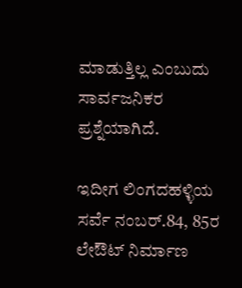ಮಾಡುತ್ತಿಲ್ಲ ಎಂಬುದು ಸಾರ್ವಜನಿಕರ ಪ್ರಶ್ನೆಯಾಗಿದೆ.

ಇದೀಗ ಲಿಂಗದಹಳ್ಳಿಯ ಸರ್ವೆ ನಂಬರ್.84, 85ರ ಲೇಔಟ್ ನಿರ್ಮಾಣ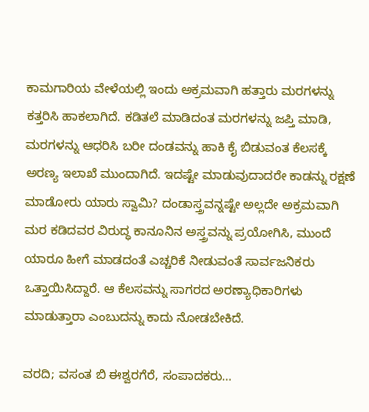ಕಾಮಗಾರಿಯ ವೇಳೆಯಲ್ಲಿ ಇಂದು ಅಕ್ರಮವಾಗಿ ಹತ್ತಾರು ಮರಗಳನ್ನು ಕತ್ತರಿಸಿ ಹಾಕಲಾಗಿದೆ. ಕಡಿತಲೆ ಮಾಡಿದಂತ ಮರಗಳನ್ನು ಜಪ್ತಿ ಮಾಡಿ, ಮರಗಳನ್ನು ಆಧರಿಸಿ ಬರೀ ದಂಡವನ್ನು ಹಾಕಿ ಕೈ ಬಿಡುವಂತ ಕೆಲಸಕ್ಕೆ ಅರಣ್ಯ ಇಲಾಖೆ ಮುಂದಾಗಿದೆ. ಇದಷ್ಟೇ ಮಾಡುವುದಾದರೇ ಕಾಡನ್ನು ರಕ್ಷಣೆ ಮಾಡೋರು ಯಾರು ಸ್ವಾಮಿ? ದಂಡಾಸ್ತ್ರವನ್ನಷ್ಟೇ ಅಲ್ಲದೇ ಅಕ್ರಮವಾಗಿ ಮರ ಕಡಿದವರ ವಿರುದ್ಧ ಕಾನೂನಿನ ಅಸ್ತ್ರವನ್ನು ಪ್ರಯೋಗಿಸಿ, ಮುಂದೆ ಯಾರೂ ಹೀಗೆ ಮಾಡದಂತೆ ಎಚ್ಚರಿಕೆ ನೀಡುವಂತೆ ಸಾರ್ವಜನಿಕರು ಒತ್ತಾಯಿಸಿದ್ದಾರೆ. ಆ ಕೆಲಸವನ್ನು ಸಾಗರದ ಅರಣ್ಯಾಧಿಕಾರಿಗಳು ಮಾಡುತ್ತಾರಾ ಎಂಬುದನ್ನು ಕಾದು ನೋಡಬೇಕಿದೆ.

ವರದಿ; ವಸಂತ ಬಿ ಈಶ್ವರಗೆರೆ, ಸಂಪಾದಕರು…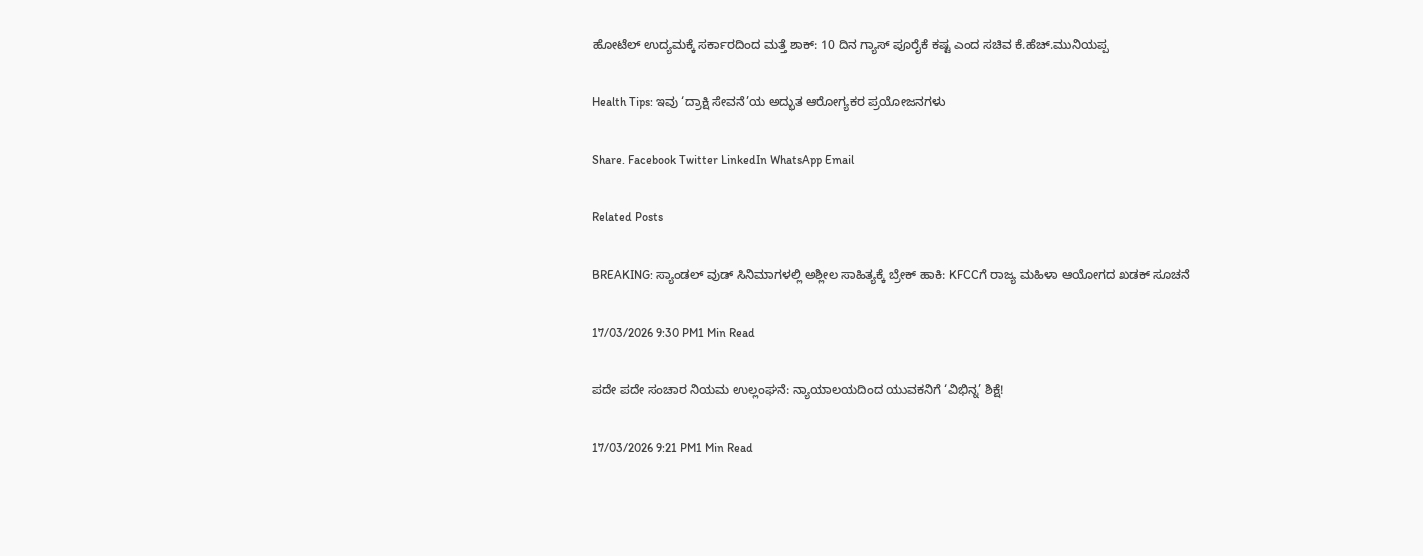ಹೋಟೆಲ್ ಉದ್ಯಮಕ್ಕೆ ಸರ್ಕಾರದಿಂದ ಮತ್ತೆ ಶಾಕ್: 10 ದಿನ ಗ್ಯಾಸ್ ಪೂರೈಕೆ ಕಷ್ಟ ಎಂದ ಸಚಿವ ಕೆ.ಹೆಚ್.ಮುನಿಯಪ್ಪ

Health Tips: ಇವು ‘ದ್ರಾಕ್ಷಿ ಸೇವನೆ’ಯ ಅದ್ಭುತ ಆರೋಗ್ಯಕರ ಪ್ರಯೋಜನಗಳು

Share. Facebook Twitter LinkedIn WhatsApp Email

Related Posts

BREAKING: ಸ್ಯಾಂಡಲ್ ವುಡ್ ಸಿನಿಮಾಗಳಲ್ಲಿ ಅಶ್ಲೀಲ ಸಾಹಿತ್ಯಕ್ಕೆ ಬ್ರೇಕ್ ಹಾಕಿ: KFCCಗೆ ರಾಜ್ಯ ಮಹಿಳಾ ಆಯೋಗದ ಖಡಕ್ ಸೂಚನೆ

17/03/2026 9:30 PM1 Min Read

ಪದೇ ಪದೇ ಸಂಚಾರ ನಿಯಮ ಉಲ್ಲಂಘನೆ: ನ್ಯಾಯಾಲಯದಿಂದ ಯುವಕನಿಗೆ ‘ವಿಭಿನ್ನ’ ಶಿಕ್ಷೆ!

17/03/2026 9:21 PM1 Min Read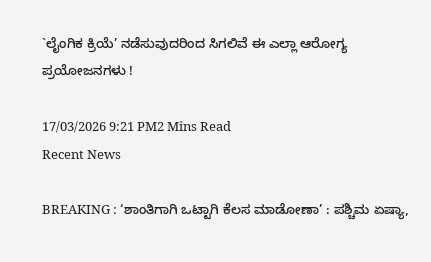`ಲೈಂಗಿಕ ಕ್ರಿಯೆ’ ನಡೆಸುವುದರಿಂದ ಸಿಗಲಿವೆ ಈ ಎಲ್ಲಾ ಆರೋಗ್ಯ ಪ್ರಯೋಜನಗಳು !

17/03/2026 9:21 PM2 Mins Read
Recent News

BREAKING : ‘ಶಾಂತಿಗಾಗಿ ಒಟ್ಟಾಗಿ ಕೆಲಸ ಮಾಡೋಣಾ’ : ಪಶ್ಚಿಮ ಏಷ್ಯಾ,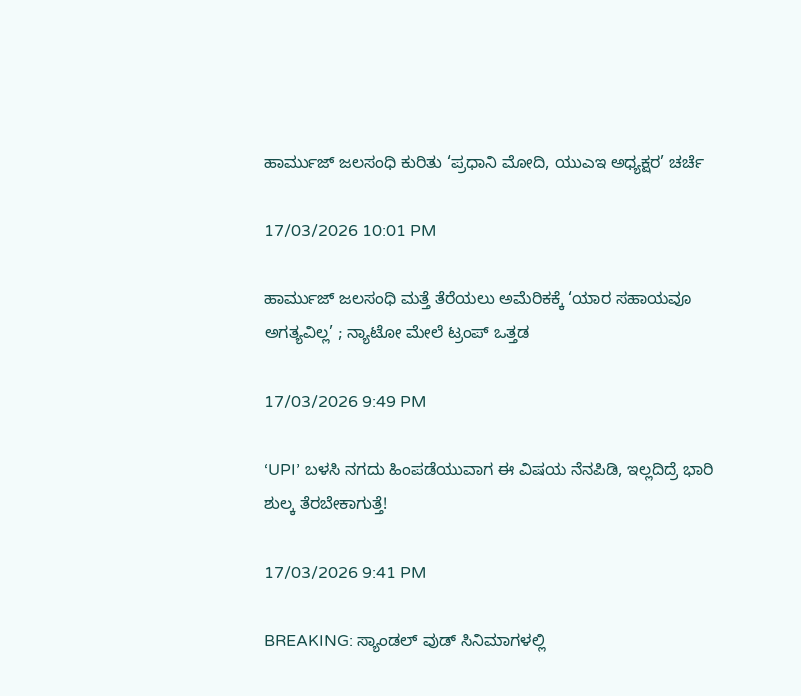ಹಾರ್ಮುಜ್ ಜಲಸಂಧಿ ಕುರಿತು ‘ಪ್ರಧಾನಿ ಮೋದಿ, ಯುಎಇ ಅಧ್ಯಕ್ಷರ’ ಚರ್ಚೆ

17/03/2026 10:01 PM

ಹಾರ್ಮುಜ್ ಜಲಸಂಧಿ ಮತ್ತೆ ತೆರೆಯಲು ಅಮೆರಿಕಕ್ಕೆ ‘ಯಾರ ಸಹಾಯವೂ ಅಗತ್ಯವಿಲ್ಲ’ ; ನ್ಯಾಟೋ ಮೇಲೆ ಟ್ರಂಪ್ ಒತ್ತಡ

17/03/2026 9:49 PM

‘UPI’ ಬಳಸಿ ನಗದು ಹಿಂಪಡೆಯುವಾಗ ಈ ವಿಷಯ ನೆನಪಿಡಿ, ಇಲ್ಲದಿದ್ರೆ ಭಾರಿ ಶುಲ್ಕ ತೆರಬೇಕಾಗುತ್ತೆ!

17/03/2026 9:41 PM

BREAKING: ಸ್ಯಾಂಡಲ್ ವುಡ್ ಸಿನಿಮಾಗಳಲ್ಲಿ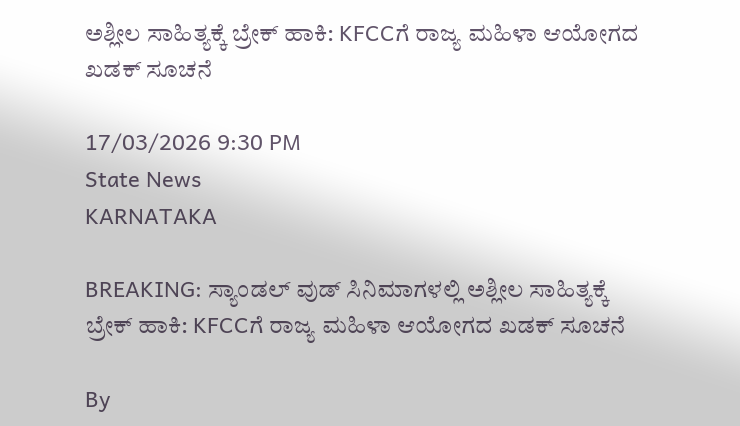ಅಶ್ಲೀಲ ಸಾಹಿತ್ಯಕ್ಕೆ ಬ್ರೇಕ್ ಹಾಕಿ: KFCCಗೆ ರಾಜ್ಯ ಮಹಿಳಾ ಆಯೋಗದ ಖಡಕ್ ಸೂಚನೆ

17/03/2026 9:30 PM
State News
KARNATAKA

BREAKING: ಸ್ಯಾಂಡಲ್ ವುಡ್ ಸಿನಿಮಾಗಳಲ್ಲಿ ಅಶ್ಲೀಲ ಸಾಹಿತ್ಯಕ್ಕೆ ಬ್ರೇಕ್ ಹಾಕಿ: KFCCಗೆ ರಾಜ್ಯ ಮಹಿಳಾ ಆಯೋಗದ ಖಡಕ್ ಸೂಚನೆ

By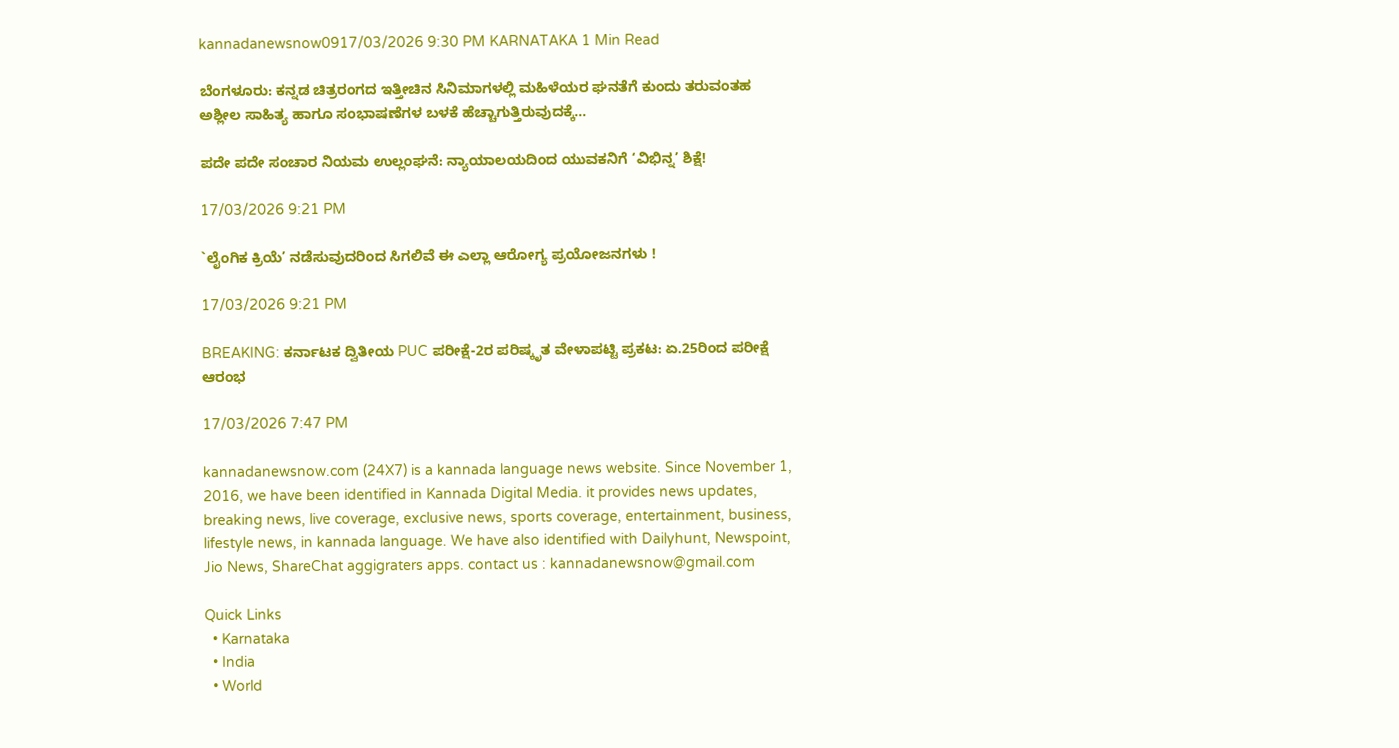kannadanewsnow0917/03/2026 9:30 PM KARNATAKA 1 Min Read

ಬೆಂಗಳೂರು: ಕನ್ನಡ ಚಿತ್ರರಂಗದ ಇತ್ತೀಚಿನ ಸಿನಿಮಾಗಳಲ್ಲಿ ಮಹಿಳೆಯರ ಘನತೆಗೆ ಕುಂದು ತರುವಂತಹ ಅಶ್ಲೀಲ ಸಾಹಿತ್ಯ ಹಾಗೂ ಸಂಭಾಷಣೆಗಳ ಬಳಕೆ ಹೆಚ್ಚಾಗುತ್ತಿರುವುದಕ್ಕೆ…

ಪದೇ ಪದೇ ಸಂಚಾರ ನಿಯಮ ಉಲ್ಲಂಘನೆ: ನ್ಯಾಯಾಲಯದಿಂದ ಯುವಕನಿಗೆ ‘ವಿಭಿನ್ನ’ ಶಿಕ್ಷೆ!

17/03/2026 9:21 PM

`ಲೈಂಗಿಕ ಕ್ರಿಯೆ’ ನಡೆಸುವುದರಿಂದ ಸಿಗಲಿವೆ ಈ ಎಲ್ಲಾ ಆರೋಗ್ಯ ಪ್ರಯೋಜನಗಳು !

17/03/2026 9:21 PM

BREAKING: ಕರ್ನಾಟಕ ದ್ವಿತೀಯ PUC ಪರೀಕ್ಷೆ-2ರ ಪರಿಷ್ಕೃತ ವೇಳಾಪಟ್ಟಿ ಪ್ರಕಟ: ಏ.25ರಿಂದ ಪರೀಕ್ಷೆ ಆರಂಭ

17/03/2026 7:47 PM

kannadanewsnow.com (24X7) is a kannada language news website. Since November 1, 2016, we have been identified in Kannada Digital Media. it provides news updates, breaking news, live coverage, exclusive news, sports coverage, entertainment, business, lifestyle news, in kannada language. We have also identified with Dailyhunt, Newspoint, Jio News, ShareChat aggigraters apps. contact us : kannadanewsnow@gmail.com

Quick Links
  • Karnataka
  • India
  • World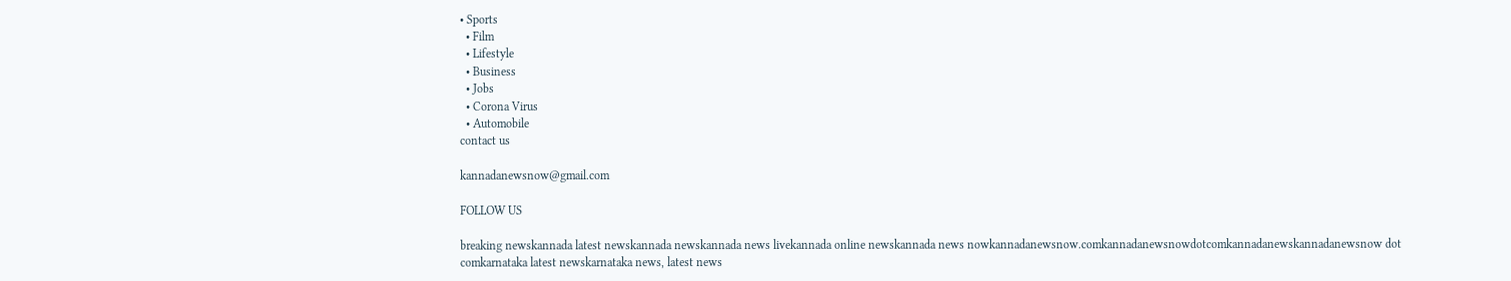• Sports
  • Film
  • Lifestyle
  • Business
  • Jobs
  • Corona Virus
  • Automobile
contact us

kannadanewsnow@gmail.com

FOLLOW US

breaking newskannada latest newskannada newskannada news livekannada online newskannada news nowkannadanewsnow.comkannadanewsnowdotcomkannadanewskannadanewsnow dot comkarnataka latest newskarnataka news, latest news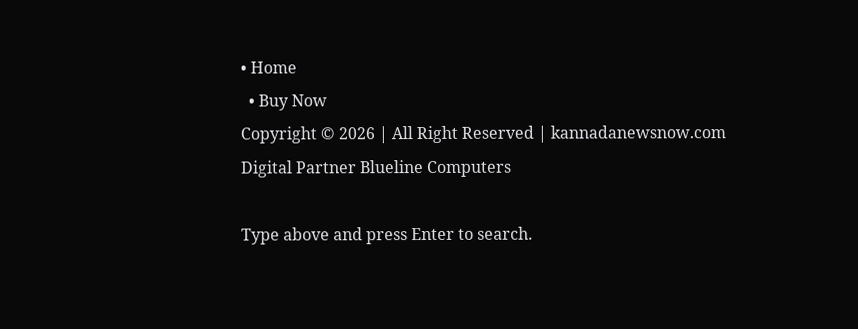• Home
  • Buy Now
Copyright © 2026 | All Right Reserved | kannadanewsnow.com
Digital Partner Blueline Computers

Type above and press Enter to search.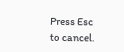Press Esc to cancel.